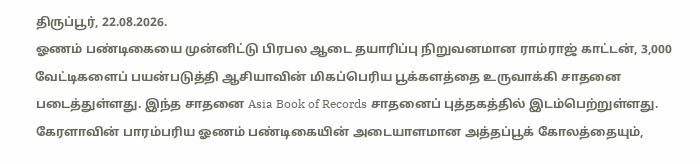திருப்பூர், 22.08.2026.
ஓணம் பண்டிகையை முன்னிட்டு பிரபல ஆடை தயாரிப்பு நிறுவனமான ராம்ராஜ் காட்டன், 3,000 வேட்டிகளைப் பயன்படுத்தி ஆசியாவின் மிகப்பெரிய பூக்களத்தை உருவாக்கி சாதனை படைத்துள்ளது. இந்த சாதனை Asia Book of Records சாதனைப் புத்தகத்தில் இடம்பெற்றுள்ளது.
கேரளாவின் பாரம்பரிய ஓணம் பண்டிகையின் அடையாளமான அத்தப்பூக் கோலத்தையும்,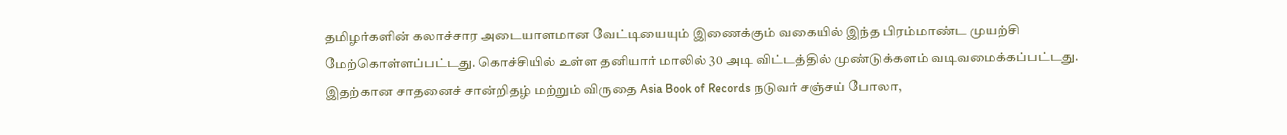தமிழர்களின் கலாச்சார அடையாளமான வேட்டியையும் இணைக்கும் வகையில் இந்த பிரம்மாண்ட முயற்சி மேற்கொள்ளப்பட்டது. கொச்சியில் உள்ள தனியார் மாலில் 30 அடி விட்டத்தில் முண்டுக்களம் வடிவமைக்கப்பட்டது.
இதற்கான சாதனைச் சான்றிதழ் மற்றும் விருதை Asia Book of Records நடுவர் சஞ்சய் போலா,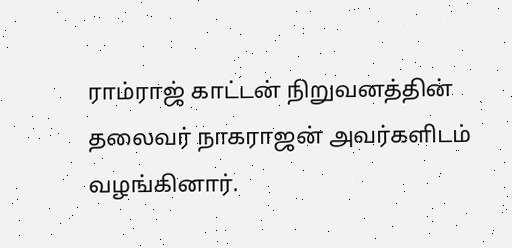ராம்ராஜ் காட்டன் நிறுவனத்தின் தலைவர் நாகராஜன் அவர்களிடம் வழங்கினார்.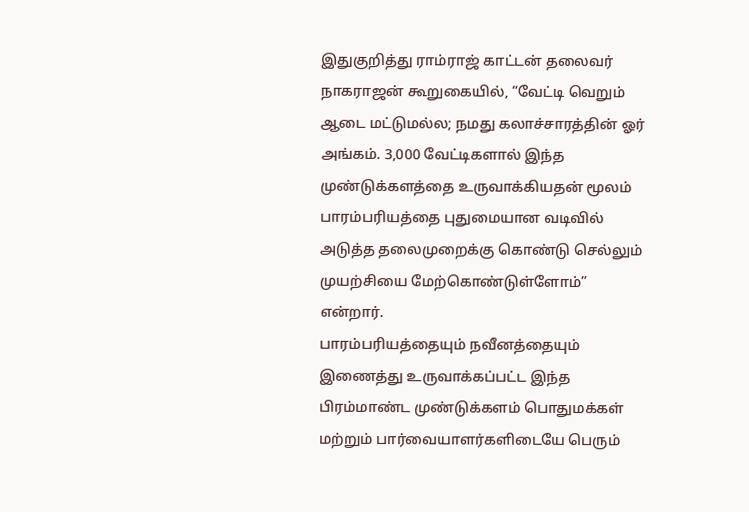இதுகுறித்து ராம்ராஜ் காட்டன் தலைவர் நாகராஜன் கூறுகையில், “வேட்டி வெறும் ஆடை மட்டுமல்ல; நமது கலாச்சாரத்தின் ஓர் அங்கம். 3,000 வேட்டிகளால் இந்த முண்டுக்களத்தை உருவாக்கியதன் மூலம் பாரம்பரியத்தை புதுமையான வடிவில் அடுத்த தலைமுறைக்கு கொண்டு செல்லும் முயற்சியை மேற்கொண்டுள்ளோம்” என்றார்.
பாரம்பரியத்தையும் நவீனத்தையும் இணைத்து உருவாக்கப்பட்ட இந்த பிரம்மாண்ட முண்டுக்களம் பொதுமக்கள் மற்றும் பார்வையாளர்களிடையே பெரும்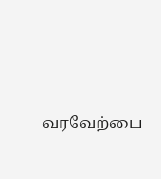வரவேற்பை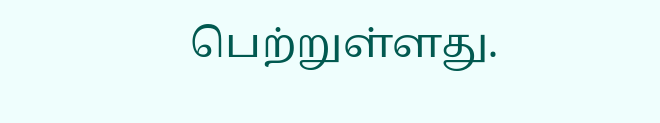பெற்றுள்ளது.